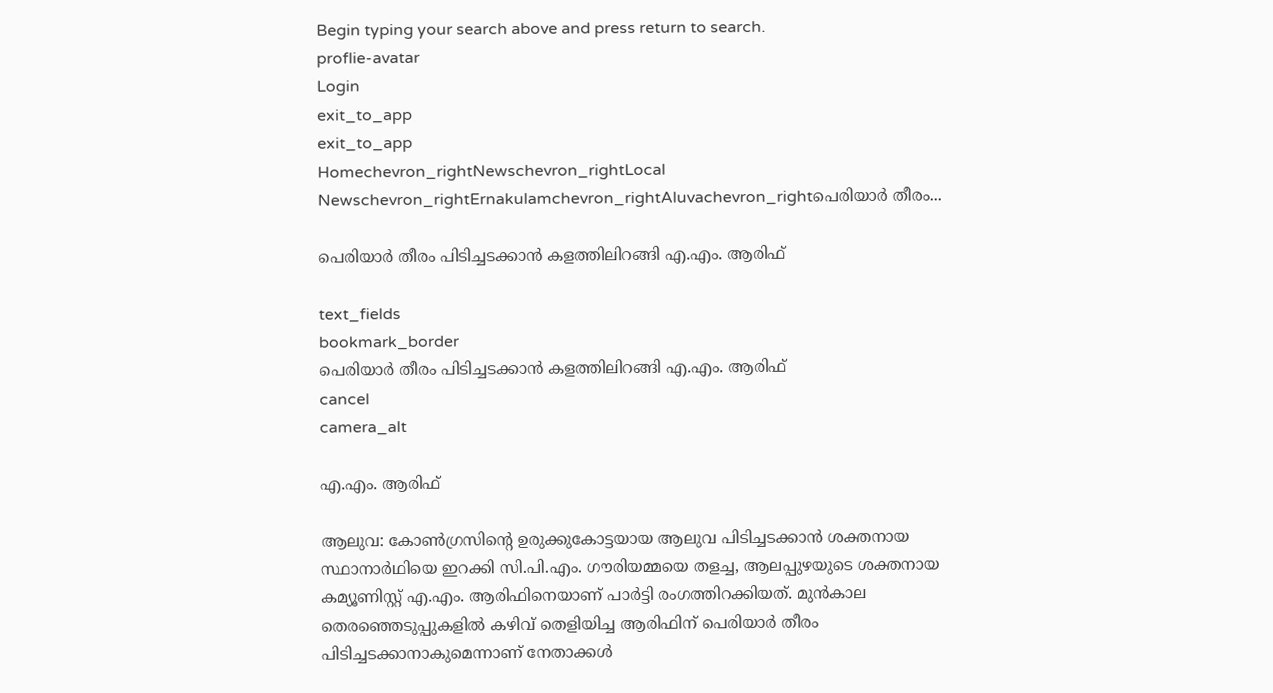Begin typing your search above and press return to search.
proflie-avatar
Login
exit_to_app
exit_to_app
Homechevron_rightNewschevron_rightLocal Newschevron_rightErnakulamchevron_rightAluvachevron_rightപെരിയാർ തീരം...

പെരിയാർ തീരം പിടിച്ചടക്കാൻ കളത്തിലിറങ്ങി എ.എം. ആരിഫ്

text_fields
bookmark_border
പെരിയാർ തീരം പിടിച്ചടക്കാൻ കളത്തിലിറങ്ങി എ.എം. ആരിഫ്
cancel
camera_alt

എ.എം. ആരിഫ്

ആലുവ: കോൺഗ്രസിന്റെ ഉരുക്കുകോട്ടയായ ആലുവ പിടിച്ചടക്കാൻ ശക്തനായ സ്ഥാനാർഥിയെ ഇറക്കി സി.പി.എം. ഗൗരിയമ്മയെ തളച്ച, ആലപ്പുഴയുടെ ശക്തനായ കമ്യൂണിസ്റ്റ് എ.എം. ആരിഫിനെയാണ് പാർട്ടി രംഗത്തിറക്കിയത്. മുൻകാല തെരഞ്ഞെടുപ്പുകളിൽ കഴിവ് തെളിയിച്ച ആരിഫിന് പെരിയാർ തീരം പിടിച്ചടക്കാനാകുമെന്നാണ് നേതാക്കൾ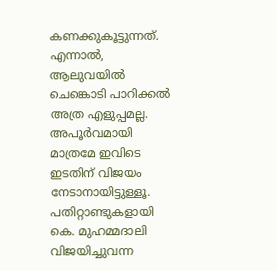കണക്കുകൂട്ടുന്നത്. എന്നാൽ, ആലുവയിൽ ചെങ്കൊടി പാറിക്കൽ അത്ര എളുപ്പമല്ല. അപൂർവമായി മാത്രമേ ഇവിടെ ഇടതിന് വിജയം നേടാനായിട്ടുള്ളൂ. പതിറ്റാണ്ടുകളായി കെ. മുഹമ്മദാലി വിജയിച്ചുവന്ന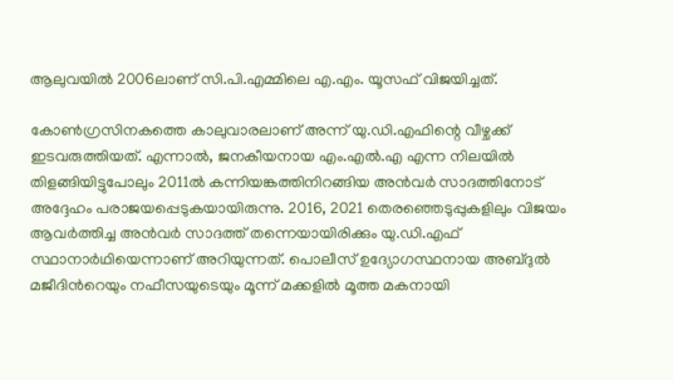ആലുവയിൽ 2006ലാണ് സി.പി.എമ്മിലെ എ.എം. യൂസഫ് വിജയിച്ചത്.

കോൺഗ്രസിനകത്തെ കാലുവാരലാണ് അന്ന് യു.ഡി.എഫിന്റെ വീഴ്ചക്ക് ഇടവരുത്തിയത്. എന്നാൽ, ജനകീയനായ എം.എൽ.എ എന്ന നിലയിൽ തിളങ്ങിയിട്ടുപോലും 2011ൽ കന്നിയങ്കത്തിനിറങ്ങിയ അൻവർ സാദത്തിനോട് അദ്ദേഹം പരാജയപ്പെടുകയായിരുന്നു. 2016, 2021 തെരഞ്ഞെടുപ്പുകളിലും വിജയം ആവർത്തിച്ച അൻവർ സാദത്ത് തന്നെയായിരിക്കും യു.ഡി.എഫ് സ്ഥാനാർഥിയെന്നാണ് അറിയുന്നത്. പൊലീസ് ഉദ്യോഗസ്ഥനായ അബ്ദുൽ മജീദിന്‍റെയും നഫീസയുടെയും മൂന്ന് മക്കളിൽ മൂത്ത മകനായി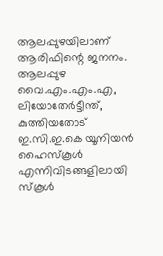ആലപ്പുഴയിലാണ് ആരിഫിന്റെ ജനനം. ആലപ്പുഴ വൈ.എം.എം.എ, ലിയോതേർട്ടീന്ത്, കുത്തിയതോട് ഇ.സി.ഇ.കെ യൂനിയൻ ഹൈസ്കൂൾ എന്നിവിടങ്ങളിലായി സ്കൂൾ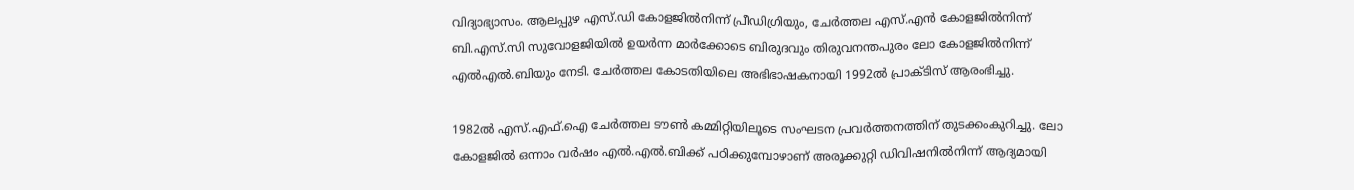വിദ്യാഭ്യാസം. ആലപ്പുഴ എസ്.ഡി കോളജിൽനിന്ന് പ്രീഡിഗ്രിയും, ചേർത്തല എസ്.എൻ കോളജിൽനിന്ന് ബി.എസ്.സി സുവോളജിയിൽ ഉയർന്ന മാർക്കോടെ ബിരുദവും തിരുവനന്തപുരം ലോ കോളജിൽനിന്ന് എൽഎൽ.ബിയും നേടി. ചേർത്തല കോടതിയിലെ അഭിഭാഷകനായി 1992ൽ പ്രാക്ടിസ് ആരംഭിച്ചു.

1982ൽ എസ്.എഫ്.ഐ ചേർത്തല ടൗൺ കമ്മിറ്റിയിലൂടെ സംഘടന പ്രവർത്തനത്തിന് തുടക്കംകുറിച്ചു. ലോ കോളജിൽ ഒന്നാം വർഷം എൽ.എൽ.ബിക്ക് പഠിക്കുമ്പോഴാണ് അരൂക്കുറ്റി ഡിവിഷനിൽനിന്ന് ആദ്യമായി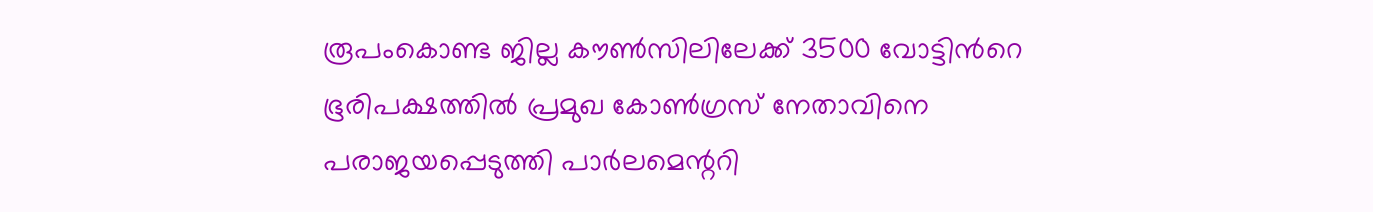രൂപംകൊണ്ട ജില്ല കൗൺസിലിലേക്ക് 3500 വോട്ടിന്‍റെ ഭൂരിപക്ഷത്തിൽ പ്രമുഖ കോൺഗ്രസ് നേതാവിനെ പരാജയപ്പെടുത്തി പാർലമെന്ററി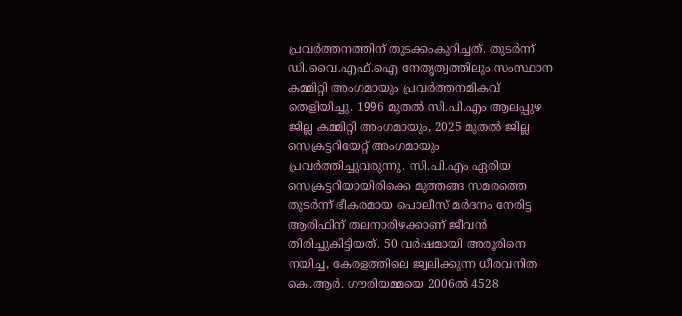പ്രവർത്തനത്തിന് തുടക്കംകുറിച്ചത്. തുടർന്ന് ഡി.വൈ.എഫ്.ഐ നേതൃത്വത്തിലും സംസ്ഥാന കമ്മിറ്റി അംഗമായും പ്രവർത്തനമികവ് തെളിയിച്ചു. 1996 മുതൽ സി.പി.എം ആലപ്പുഴ ജില്ല കമ്മിറ്റി അംഗമായും, 2025 മുതൽ ജില്ല സെക്രട്ടറിയേറ്റ് അംഗമായും പ്രവർത്തിച്ചുവരുന്നു. സി.പി.എം ഏരിയ സെക്രട്ടറിയായിരിക്കെ മുത്തങ്ങ സമരത്തെ തുടർന്ന് ഭീകരമായ പൊലീസ് മർദനം നേരിട്ട ആരിഫിന് തലനാരിഴക്കാണ് ജീവൻ തിരിച്ചുകിട്ടിയത്. 50 വർഷമായി അരൂരിനെ നയിച്ച, കേരളത്തിലെ ജ്വലിക്കുന്ന ധീരവനിത കെ.ആർ. ഗൗരിയമ്മയെ 2006ൽ 4528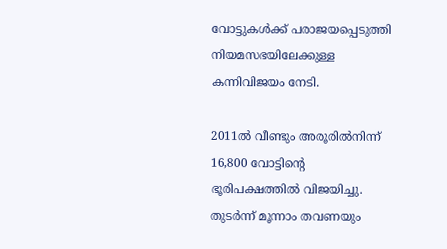വോട്ടുകൾക്ക് പരാജയപ്പെടുത്തി നിയമസഭയിലേക്കുള്ള കന്നിവിജയം നേടി.

2011ൽ വീണ്ടും അരൂരിൽനിന്ന് 16,800 വോട്ടിന്റെ ഭൂരിപക്ഷത്തിൽ വിജയിച്ചു. തുടർന്ന് മൂന്നാം തവണയും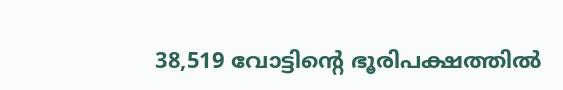38,519 വോട്ടിന്റെ ഭൂരിപക്ഷത്തിൽ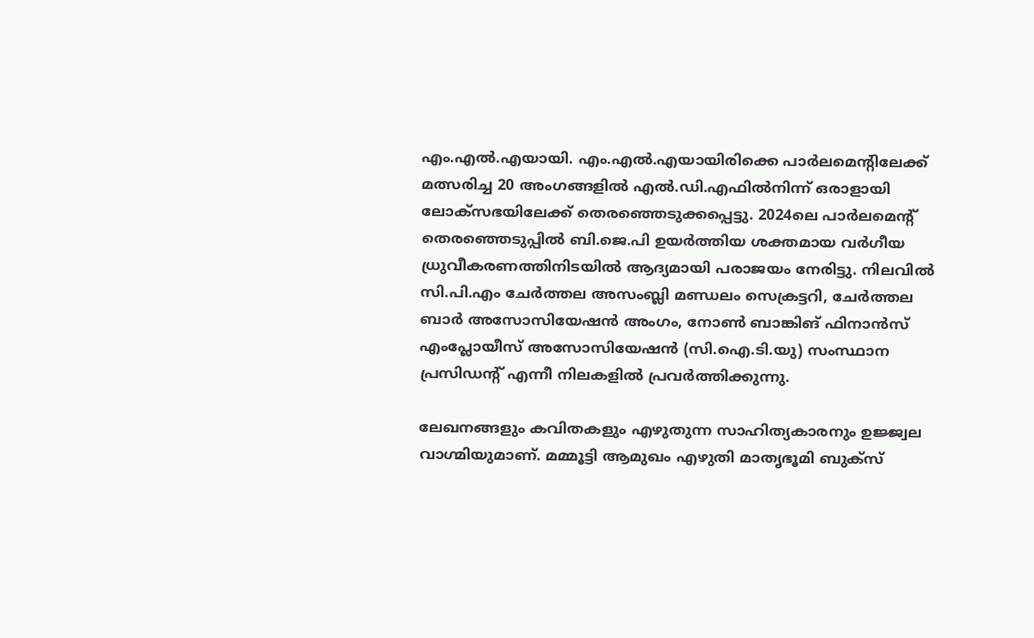എം.എൽ.എയായി. എം.എൽ.എയായിരിക്കെ പാർലമെന്റിലേക്ക് മത്സരിച്ച 20 അംഗങ്ങളിൽ എൽ.ഡി.എഫിൽനിന്ന് ഒരാളായി ലോക്സഭയിലേക്ക് തെരഞ്ഞെടുക്കപ്പെട്ടു. 2024ലെ പാർലമെന്റ് തെരഞ്ഞെടുപ്പിൽ ബി.ജെ.പി ഉയർത്തിയ ശക്തമായ വർഗീയ ധ്രുവീകരണത്തിനിടയിൽ ആദ്യമായി പരാജയം നേരിട്ടു. നിലവിൽ സി.പി.എം ചേർത്തല അസംബ്ലി മണ്ഡലം സെക്രട്ടറി, ചേർത്തല ബാർ അസോസിയേഷൻ അംഗം, നോൺ ബാങ്കിങ് ഫിനാൻസ് എംപ്ലോയീസ് അസോസിയേഷൻ (സി.ഐ.ടി.യു) സംസ്ഥാന പ്രസിഡന്റ് എന്നീ നിലകളിൽ പ്രവർത്തിക്കുന്നു.

ലേഖനങ്ങളും കവിതകളും എഴുതുന്ന സാഹിത്യകാരനും ഉജ്ജ്വല വാഗ്മിയുമാണ്. മമ്മൂട്ടി ആമുഖം എഴുതി മാതൃഭൂമി ബുക്സ്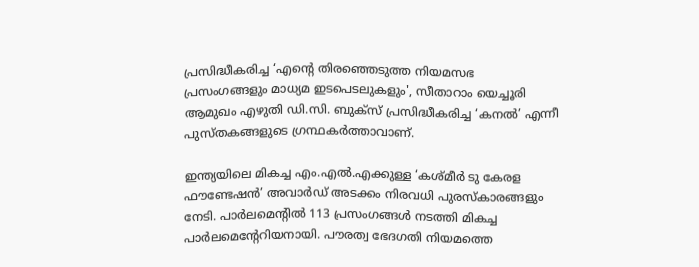പ്രസിദ്ധീകരിച്ച ‘എന്റെ തിരഞ്ഞെടുത്ത നിയമസഭ പ്രസംഗങ്ങളും മാധ്യമ ഇടപെടലുകളും', സീതാറാം യെച്ചൂരി ആമുഖം എഴുതി ഡി.സി. ബുക്സ് പ്രസിദ്ധീകരിച്ച ‘കനൽ’ എന്നീ പുസ്തകങ്ങളുടെ ഗ്രന്ഥകർത്താവാണ്.

ഇന്ത്യയിലെ മികച്ച എം.എൽ.എക്കുള്ള ‘കശ്മീർ ടു കേരള ഫൗണ്ടേഷൻ’ അവാർഡ് അടക്കം നിരവധി പുരസ്കാരങ്ങളും നേടി. പാർലമെന്റിൽ 113 പ്രസംഗങ്ങൾ നടത്തി മികച്ച പാർലമെന്റേറിയനായി. പൗരത്വ ഭേദഗതി നിയമത്തെ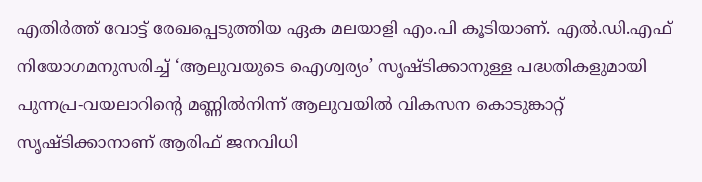എതിർത്ത് വോട്ട് രേഖപ്പെടുത്തിയ ഏക മലയാളി എം.പി കൂടിയാണ്. എൽ.ഡി.എഫ് നിയോഗമനുസരിച്ച് ‘ആലുവയുടെ ഐശ്വര്യം’ സൃഷ്ടിക്കാനുള്ള പദ്ധതികളുമായി പുന്നപ്ര-വയലാറിന്റെ മണ്ണിൽനിന്ന് ആലുവയിൽ വികസന കൊടുങ്കാറ്റ് സൃഷ്ടിക്കാനാണ് ആരിഫ് ജനവിധി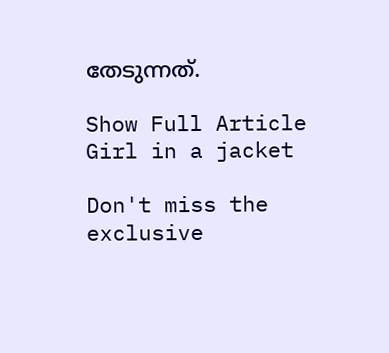തേടുന്നത്.

Show Full Article
Girl in a jacket

Don't miss the exclusive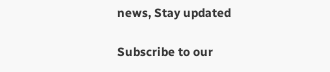news, Stay updated

Subscribe to our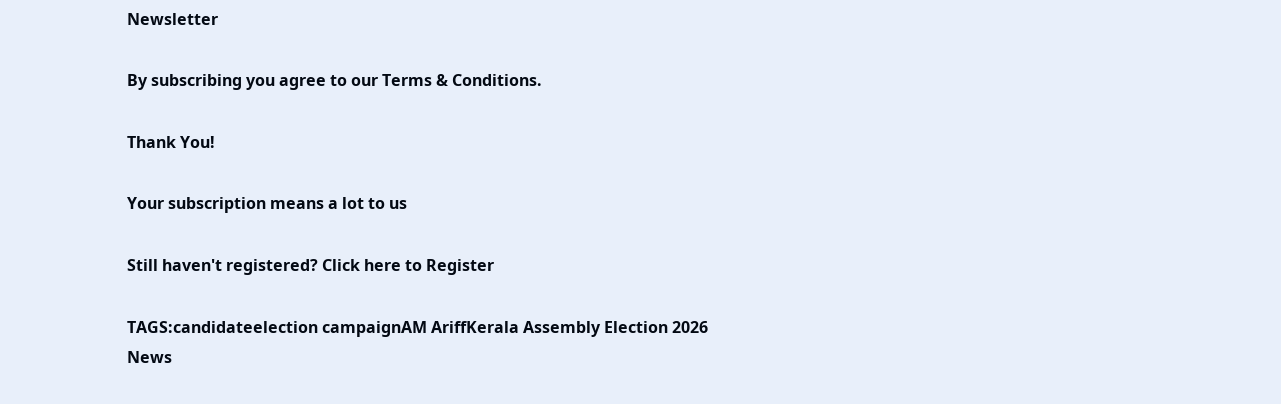Newsletter

By subscribing you agree to our Terms & Conditions.

Thank You!

Your subscription means a lot to us

Still haven't registered? Click here to Register

TAGS:candidateelection campaignAM AriffKerala Assembly Election 2026
News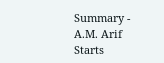Summary - A.M. Arif Starts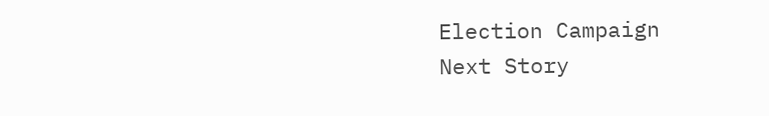Election Campaign
Next Story